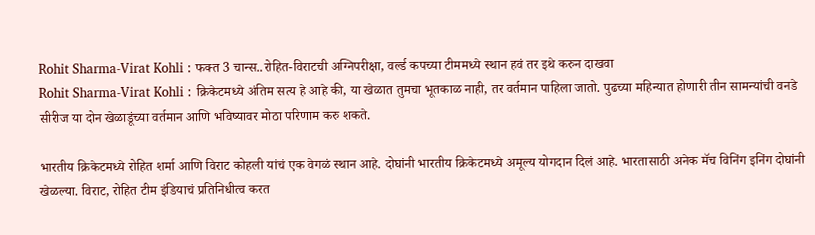Rohit Sharma-Virat Kohli : फक्त 3 चान्स..रोहित-विराटची अग्निपरीक्षा, वर्ल्ड कपच्या टीममध्ये स्थान हवं तर इथे करुन दाखवा
Rohit Sharma-Virat Kohli : क्रिकेटमध्ये अंतिम सत्य हे आहे की, या खेळात तुमचा भूतकाळ नाही, तर वर्तमान पाहिला जातो. पुढच्या महिन्यात होणारी तीन सामन्यांची वनडे सीरीज या दोन खेळाडूंच्या वर्तमान आणि भविष्यावर मोठा परिणाम करु शकते.

भारतीय क्रिकेटमध्ये रोहित शर्मा आणि विराट कोहली यांचं एक वेगळं स्थान आहे. दोघांनी भारतीय क्रिकेटमध्ये अमूल्य योगदान दिलं आहे. भारतासाठी अनेक मॅच विनिंग इनिंग दोघांनी खेळल्या. विराट, रोहित टीम इंडियाचं प्रतिनिधीत्व करत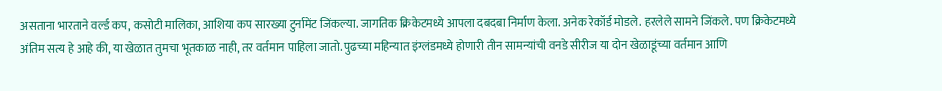असताना भारताने वर्ल्ड कप, कसोटी मालिका, आशिया कप सारख्या टुर्नामेंट जिंकल्या. जागतिक क्रिकेटमध्ये आपला दबदबा निर्माण केला. अनेक रेकॉर्ड मोडले. हरलेले सामने जिंकले. पण क्रिकेटमध्ये अंतिम सत्य हे आहे की, या खेळात तुमचा भूतकाळ नाही, तर वर्तमान पाहिला जातो. पुढच्या महिन्यात इंग्लंडमध्ये होणारी तीन सामन्यांची वनडे सीरीज या दोन खेळाडूंच्या वर्तमान आणि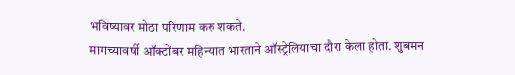भविष्यावर मोठा परिणाम करु शकते.
मागच्यावर्षी ऑक्टोंबर महिन्यात भारताने ऑस्ट्रेलियाचा दौरा केला होता. शुबमन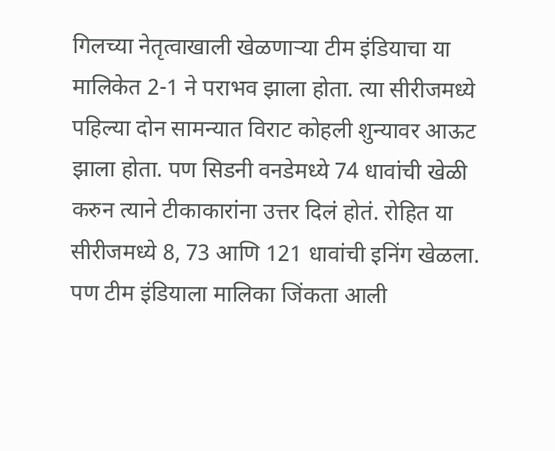गिलच्या नेतृत्वाखाली खेळणाऱ्या टीम इंडियाचा या मालिकेत 2-1 ने पराभव झाला होता. त्या सीरीजमध्ये पहिल्या दोन सामन्यात विराट कोहली शुन्यावर आऊट झाला होता. पण सिडनी वनडेमध्ये 74 धावांची खेळी करुन त्याने टीकाकारांना उत्तर दिलं होतं. रोहित या सीरीजमध्ये 8, 73 आणि 121 धावांची इनिंग खेळला. पण टीम इंडियाला मालिका जिंकता आली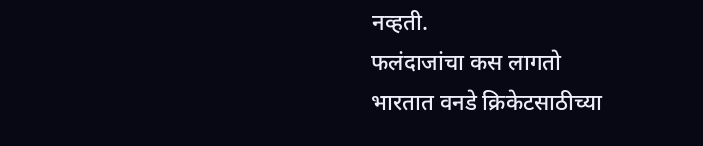नव्हती.
फलंदाजांचा कस लागतो
भारतात वनडे क्रिकेटसाठीच्या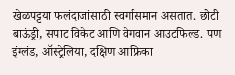खेळपट्टया फलंदाजांसाठी स्वर्गासमान असतात. छोटी बाऊंड्री, सपाट विकेट आणि वेगवान आउटफिल्ड. पण इंग्लंड, ऑस्ट्रेलिया, दक्षिण आफ्रिका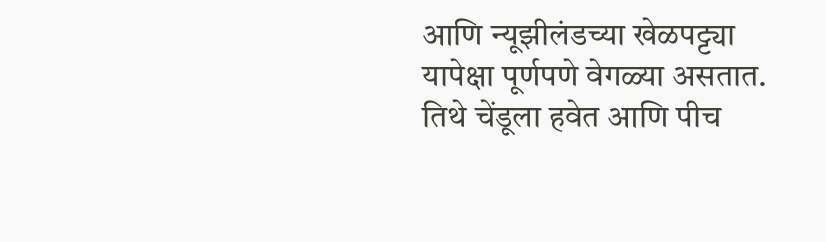आणि न्यूझीलंडच्या खेळपट्ट्या यापेक्षा पूर्णपणे वेगळ्या असतात. तिथे चेंडूला हवेत आणि पीच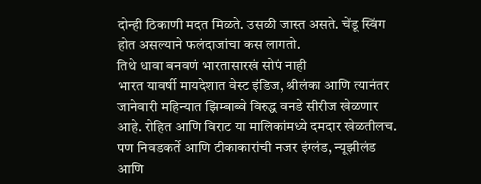दोन्ही ठिकाणी मदत मिळते. उसळी जास्त असते. चेंडू स्विंग होत असल्याने फलंदाजांचा कस लागतो.
तिथे धावा बनवणं भारतासारखं सोपं नाही
भारत यावर्षी मायदेशात वेस्ट इंडिज, श्रीलंका आणि त्यानंतर जानेवारी महिन्यात झिम्बाब्वे विरुद्ध वनडे सीरीज खेळणार आहे. रोहित आणि विराट या मालिकांमध्ये दमदार खेळतीलच. पण निवडकर्ते आणि टीकाकारांची नजर इंग्लंड, न्यूझीलंड आणि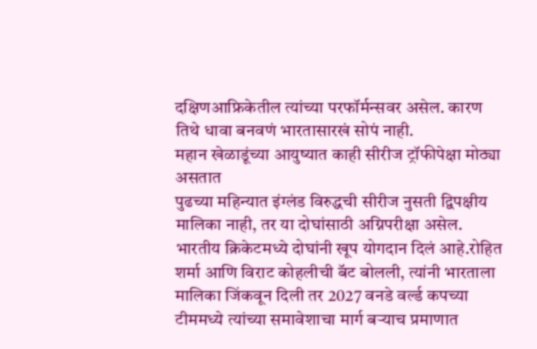दक्षिणआफ्रिकेतील त्यांच्या परफॉर्मन्सवर असेल. कारण तिथे धावा बनवणं भारतासारखं सोपं नाही.
महान खेळाडूंच्या आयुष्यात काही सीरीज ट्रॉफीपेक्षा मोठ्या असतात
पुढच्या महिन्यात इंग्लंड विरुद्धची सीरीज नुसती द्विपक्षीय मालिका नाही, तर या दोघांसाठी अग्निपरीक्षा असेल. भारतीय क्रिकेटमध्ये दोघांनी खूप योगदान दिलं आहे.रोहित शर्मा आणि विराट कोहलीची बॅट बोलली, त्यांनी भारताला मालिका जिंकवून दिली तर 2027 वनडे वर्ल्ड कपच्या टीममध्ये त्यांच्या समावेशाचा मार्ग बऱ्याच प्रमाणात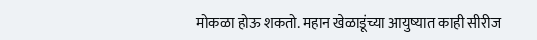मोकळा होऊ शकतो. महान खेळाडूंच्या आयुष्यात काही सीरीज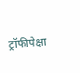ट्रॉफीपेक्षा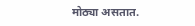मोठ्या असतात.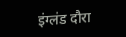इंग्लंड दौरा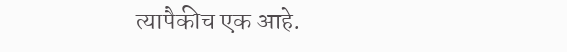त्यापैकीच एक आहे.